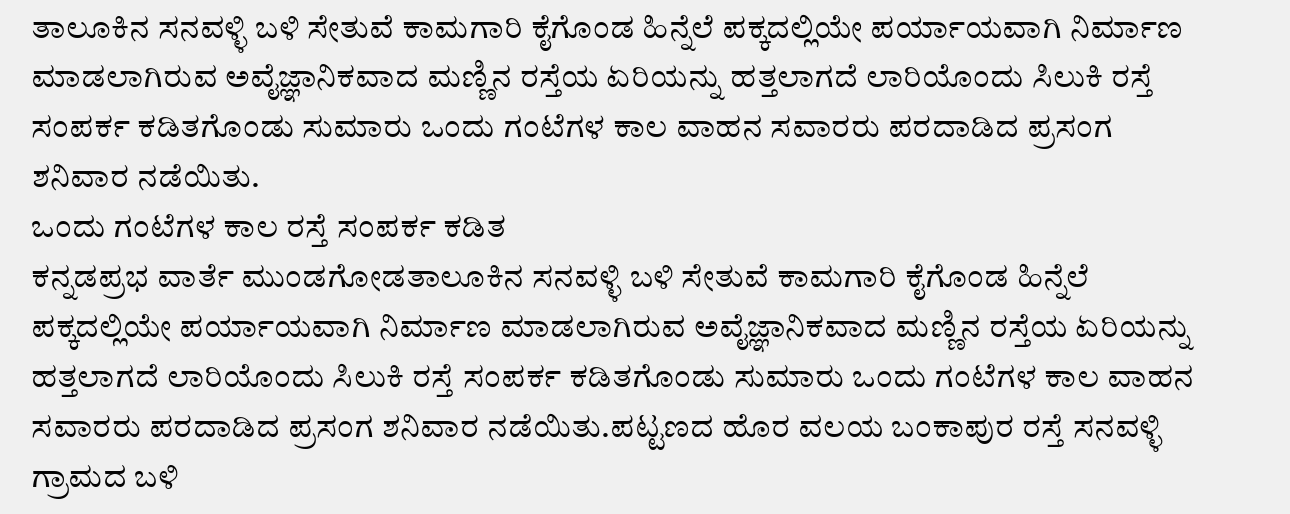ತಾಲೂಕಿನ ಸನವಳ್ಳಿ ಬಳಿ ಸೇತುವೆ ಕಾಮಗಾರಿ ಕೈಗೊಂಡ ಹಿನ್ನೆಲೆ ಪಕ್ಕದಲ್ಲಿಯೇ ಪರ್ಯಾಯವಾಗಿ ನಿರ್ಮಾಣ ಮಾಡಲಾಗಿರುವ ಅವೈಜ್ಞಾನಿಕವಾದ ಮಣ್ಣಿನ ರಸ್ತೆಯ ಏರಿಯನ್ನು ಹತ್ತಲಾಗದೆ ಲಾರಿಯೊಂದು ಸಿಲುಕಿ ರಸ್ತೆ ಸಂಪರ್ಕ ಕಡಿತಗೊಂಡು ಸುಮಾರು ಒಂದು ಗಂಟೆಗಳ ಕಾಲ ವಾಹನ ಸವಾರರು ಪರದಾಡಿದ ಪ್ರಸಂಗ ಶನಿವಾರ ನಡೆಯಿತು.
ಒಂದು ಗಂಟೆಗಳ ಕಾಲ ರಸ್ತೆ ಸಂಪರ್ಕ ಕಡಿತ
ಕನ್ನಡಪ್ರಭ ವಾರ್ತೆ ಮುಂಡಗೋಡತಾಲೂಕಿನ ಸನವಳ್ಳಿ ಬಳಿ ಸೇತುವೆ ಕಾಮಗಾರಿ ಕೈಗೊಂಡ ಹಿನ್ನೆಲೆ ಪಕ್ಕದಲ್ಲಿಯೇ ಪರ್ಯಾಯವಾಗಿ ನಿರ್ಮಾಣ ಮಾಡಲಾಗಿರುವ ಅವೈಜ್ಞಾನಿಕವಾದ ಮಣ್ಣಿನ ರಸ್ತೆಯ ಏರಿಯನ್ನು ಹತ್ತಲಾಗದೆ ಲಾರಿಯೊಂದು ಸಿಲುಕಿ ರಸ್ತೆ ಸಂಪರ್ಕ ಕಡಿತಗೊಂಡು ಸುಮಾರು ಒಂದು ಗಂಟೆಗಳ ಕಾಲ ವಾಹನ ಸವಾರರು ಪರದಾಡಿದ ಪ್ರಸಂಗ ಶನಿವಾರ ನಡೆಯಿತು.ಪಟ್ಟಣದ ಹೊರ ವಲಯ ಬಂಕಾಪುರ ರಸ್ತೆ ಸನವಳ್ಳಿ ಗ್ರಾಮದ ಬಳಿ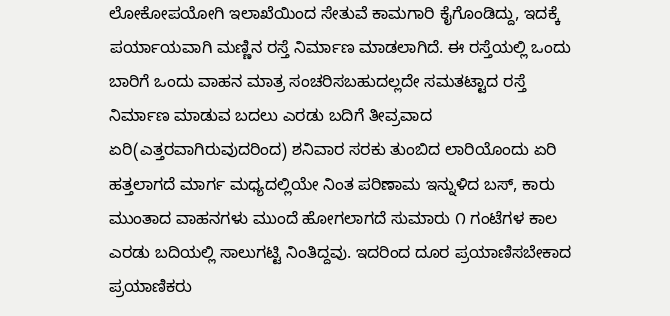ಲೋಕೋಪಯೋಗಿ ಇಲಾಖೆಯಿಂದ ಸೇತುವೆ ಕಾಮಗಾರಿ ಕೈಗೊಂಡಿದ್ದು, ಇದಕ್ಕೆ ಪರ್ಯಾಯವಾಗಿ ಮಣ್ಣಿನ ರಸ್ತೆ ನಿರ್ಮಾಣ ಮಾಡಲಾಗಿದೆ. ಈ ರಸ್ತೆಯಲ್ಲಿ ಒಂದು ಬಾರಿಗೆ ಒಂದು ವಾಹನ ಮಾತ್ರ ಸಂಚರಿಸಬಹುದಲ್ಲದೇ ಸಮತಟ್ಟಾದ ರಸ್ತೆ ನಿರ್ಮಾಣ ಮಾಡುವ ಬದಲು ಎರಡು ಬದಿಗೆ ತೀವ್ರವಾದ ಏರಿ(ಎತ್ತರವಾಗಿರುವುದರಿಂದ) ಶನಿವಾರ ಸರಕು ತುಂಬಿದ ಲಾರಿಯೊಂದು ಏರಿ ಹತ್ತಲಾಗದೆ ಮಾರ್ಗ ಮಧ್ಯದಲ್ಲಿಯೇ ನಿಂತ ಪರಿಣಾಮ ಇನ್ನುಳಿದ ಬಸ್, ಕಾರು ಮುಂತಾದ ವಾಹನಗಳು ಮುಂದೆ ಹೋಗಲಾಗದೆ ಸುಮಾರು ೧ ಗಂಟೆಗಳ ಕಾಲ ಎರಡು ಬದಿಯಲ್ಲಿ ಸಾಲುಗಟ್ಟಿ ನಿಂತಿದ್ದವು. ಇದರಿಂದ ದೂರ ಪ್ರಯಾಣಿಸಬೇಕಾದ ಪ್ರಯಾಣಿಕರು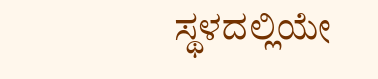ಸ್ಥಳದಲ್ಲಿಯೇ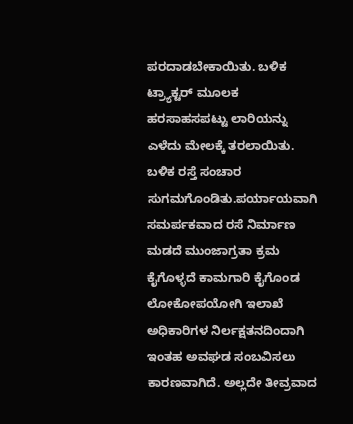ಪರದಾಡಬೇಕಾಯಿತು. ಬಳಿಕ ಟ್ರ್ಯಾಕ್ಟರ್ ಮೂಲಕ ಹರಸಾಹಸಪಟ್ಟು ಲಾರಿಯನ್ನು ಎಳೆದು ಮೇಲಕ್ಕೆ ತರಲಾಯಿತು. ಬಳಿಕ ರಸ್ತೆ ಸಂಚಾರ ಸುಗಮಗೊಂಡಿತು.ಪರ್ಯಾಯವಾಗಿ ಸಮರ್ಪಕವಾದ ರಸೆ ನಿರ್ಮಾಣ ಮಡದೆ ಮುಂಜಾಗ್ರತಾ ಕ್ರಮ ಕೈಗೊಳ್ಳದೆ ಕಾಮಗಾರಿ ಕೈಗೊಂಡ ಲೋಕೋಪಯೋಗಿ ಇಲಾಖೆ ಅಧಿಕಾರಿಗಳ ನಿರ್ಲಕ್ಷತನದಿಂದಾಗಿ ಇಂತಹ ಅವಘಡ ಸಂಬವಿಸಲು ಕಾರಣವಾಗಿದೆ. ಅಲ್ಲದೇ ತೀವ್ರವಾದ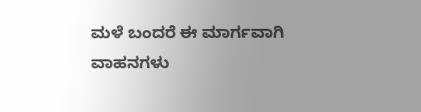ಮಳೆ ಬಂದರೆ ಈ ಮಾರ್ಗವಾಗಿ ವಾಹನಗಳು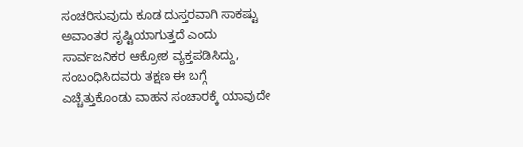ಸಂಚರಿಸುವುದು ಕೂಡ ದುಸ್ತರವಾಗಿ ಸಾಕಷ್ಟು ಅವಾಂತರ ಸೃಷ್ಟಿಯಾಗುತ್ತದೆ ಎಂದು ಸಾರ್ವಜನಿಕರ ಆಕ್ರೋಶ ವ್ಯಕ್ತಪಡಿಸಿದ್ದು, ಸಂಬಂಧಿಸಿದವರು ತಕ್ಷಣ ಈ ಬಗ್ಗೆ ಎಚ್ಚೆತ್ತುಕೊಂಡು ವಾಹನ ಸಂಚಾರಕ್ಕೆ ಯಾವುದೇ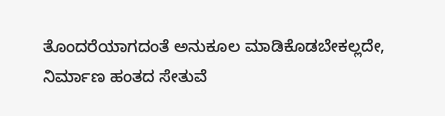ತೊಂದರೆಯಾಗದಂತೆ ಅನುಕೂಲ ಮಾಡಿಕೊಡಬೇಕಲ್ಲದೇ, ನಿರ್ಮಾಣ ಹಂತದ ಸೇತುವೆ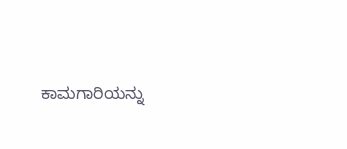ಕಾಮಗಾರಿಯನ್ನು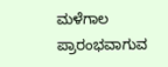ಮಳೆಗಾಲ ಪ್ರಾರಂಭವಾಗುವ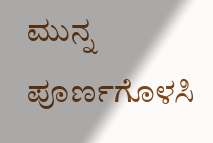ಮುನ್ನ ಪೂರ್ಣಗೊಳಸಿ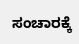ಸಂಚಾರಕ್ಕೆ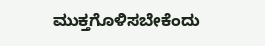ಮುಕ್ತಗೊಳಿಸಬೇಕೆಂದು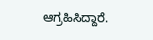ಆಗ್ರಹಿಸಿದ್ದಾರೆ.